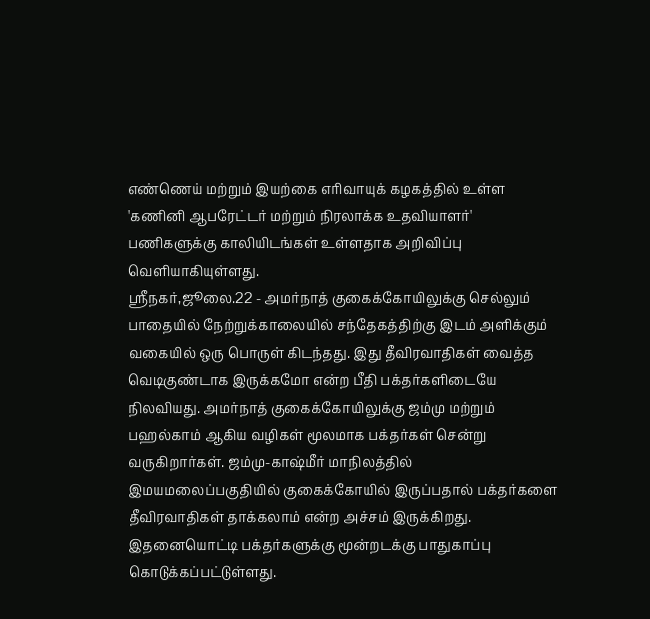எண்ணெய் மற்றும் இயற்கை எரிவாயுக் கழகத்தில் உள்ள 'கணினி ஆபரேட்டர் மற்றும் நிரலாக்க உதவியாளர்' பணிகளுக்கு காலியிடங்கள் உள்ளதாக அறிவிப்பு வெளியாகியுள்ளது.
ஸ்ரீநகர்,ஜூலை.22 - அமர்நாத் குகைக்கோயிலுக்கு செல்லும் பாதையில் நேற்றுக்காலையில் சந்தேகத்திற்கு இடம் அளிக்கும் வகையில் ஒரு பொருள் கிடந்தது. இது தீவிரவாதிகள் வைத்த வெடிகுண்டாக இருக்கமோ என்ற பீதி பக்தர்களிடையே நிலவியது. அமர்நாத் குகைக்கோயிலுக்கு ஜம்மு மற்றும் பஹல்காம் ஆகிய வழிகள் மூலமாக பக்தர்கள் சென்று வருகிறார்கள். ஜம்மு-காஷ்மீர் மாநிலத்தில் இமயமலைப்பகுதியில் குகைக்கோயில் இருப்பதால் பக்தர்களை தீவிரவாதிகள் தாக்கலாம் என்ற அச்சம் இருக்கிறது. இதனையொட்டி பக்தர்களுக்கு மூன்றடக்கு பாதுகாப்பு கொடுக்கப்பட்டுள்ளது.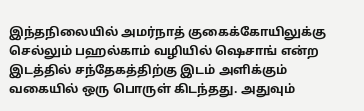இந்தநிலையில் அமர்நாத் குகைக்கோயிலுக்கு செல்லும் பஹல்காம் வழியில் ஷெசாங் என்ற இடத்தில் சந்தேகத்திற்கு இடம் அளிக்கும் வகையில் ஒரு பொருள் கிடந்தது. அதுவும்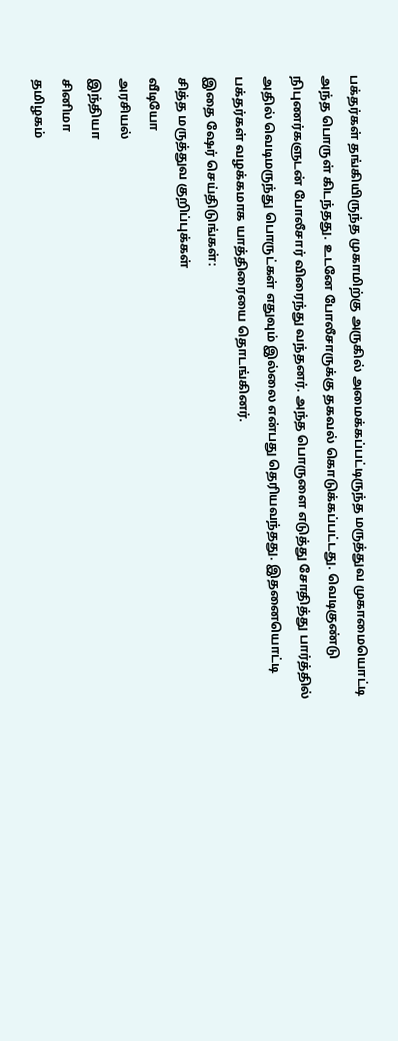பக்தர்கள் தங்கியிருந்த முகாமிற்கு அருகில் அமைக்கப்பட்டிருந்த மருத்துவ முகாமையொட்டி அந்த பொருள் கிடந்தது. உடனே போலீசாருக்கு தகவல் கொடுக்கப்பட்டது. வெடிகுண்டு நிபுணர்களுடன் போலீசார் விரைந்து வந்தனர். அந்த பொருளை எடுத்து சோதித்து பார்த்தில் அதில் வெடிமருந்து பொருட்கள் எதுவும் இல்லை என்பது தெரியவந்தது. இதனையொட்டி பக்தர்கள் வழக்கமாக யாத்திரையை தொடங்கினர்.
இதை ஷேர் செய்திடுங்கள்:
சித்த மருத்துவ குறிப்புக்கள்
வீடியோ
அரசியல்
இந்தியா
சினிமா
தமிழகம்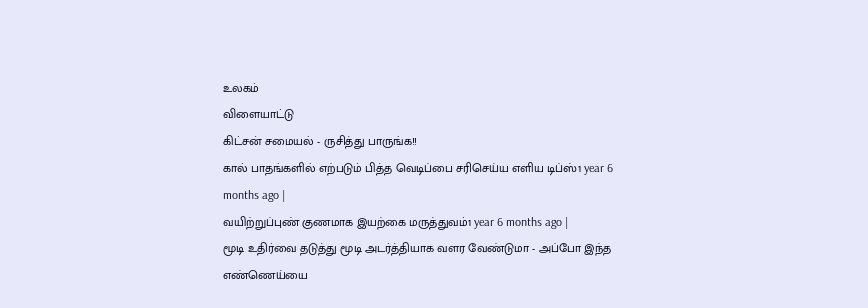உலகம்
விளையாட்டு
கிட்சன் சமையல் - ருசித்து பாருங்க!!
கால் பாதங்களில் எற்படும் பித்த வெடிப்பை சரிசெய்ய எளிய டிப்ஸ்1 year 6 months ago |
வயிற்றுப்புண் குணமாக இயற்கை மருத்துவம்1 year 6 months ago |
மூடி உதிர்வை தடுத்து மூடி அடர்த்தியாக வளர வேண்டுமா - அப்போ இந்த எண்ணெய்யை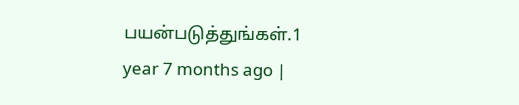பயன்படுத்துங்கள்.1 year 7 months ago |